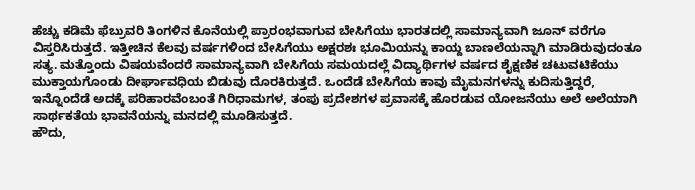ಹೆಚ್ಚು ಕಡಿಮೆ ಫೆಬ್ರುವರಿ ತಿಂಗಳಿನ ಕೊನೆಯಲ್ಲಿ ಪ್ರಾರಂಭವಾಗುವ ಬೇಸಿಗೆಯು ಭಾರತದಲ್ಲಿ ಸಾಮಾನ್ಯವಾಗಿ ಜೂನ್ ವರೆಗೂ ವಿಸ್ತರಿಸಿರುತ್ತದೆ. ಇತ್ತೀಚಿನ ಕೆಲವು ವರ್ಷಗಳಿಂದ ಬೇಸಿಗೆಯು ಅಕ್ಷರಶಃ ಭೂಮಿಯನ್ನು ಕಾಯ್ದ ಬಾಣಲೆಯನ್ನಾಗಿ ಮಾಡಿರುವುದಂತೂ ಸತ್ಯ. ಮತ್ತೊಂದು ವಿಷಯವೆಂದರೆ ಸಾಮಾನ್ಯವಾಗಿ ಬೇಸಿಗೆಯ ಸಮಯದಲ್ಲೆ ವಿದ್ಯಾರ್ಥಿಗಳ ವರ್ಷದ ಶೈಕ್ಷಣಿಕ ಚಟುವಟಿಕೆಯು ಮುಕ್ತಾಯಗೊಂಡು ದೀರ್ಘಾವಧಿಯ ಬಿಡುವು ದೊರಕಿರುತ್ತದೆ. ಒಂದೆಡೆ ಬೇಸಿಗೆಯ ಕಾವು ಮೈಮನಗಳನ್ನು ಕುದಿಸುತ್ತಿದ್ದರೆ, ಇನ್ನೊಂದೆಡೆ ಅದಕ್ಕೆ ಪರಿಹಾರವೆಂಬಂತೆ ಗಿರಿಧಾಮಗಳ, ತಂಪು ಪ್ರದೇಶಗಳ ಪ್ರವಾಸಕ್ಕೆ ಹೊರಡುವ ಯೋಜನೆಯು ಅಲೆ ಅಲೆಯಾಗಿ ಸಾರ್ಥಕತೆಯ ಭಾವನೆಯನ್ನು ಮನದಲ್ಲಿ ಮೂಡಿಸುತ್ತದೆ.
ಹೌದು,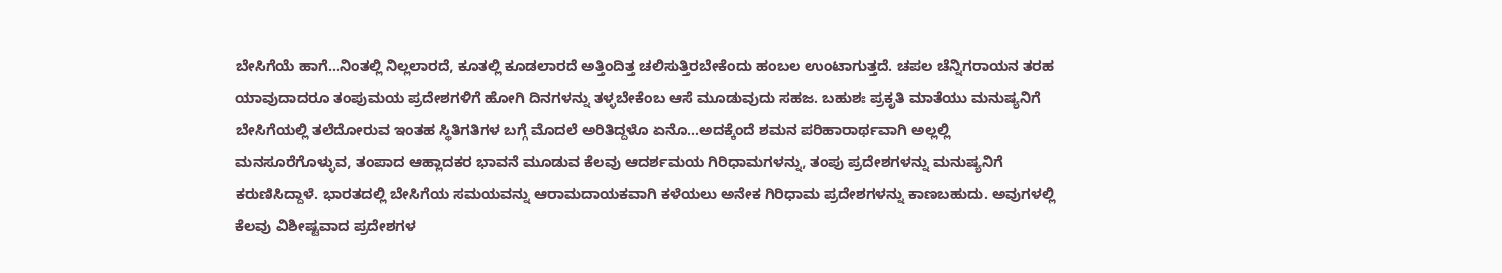ಬೇಸಿಗೆಯೆ ಹಾಗೆ...ನಿಂತಲ್ಲಿ ನಿಲ್ಲಲಾರದೆ, ಕೂತಲ್ಲಿ ಕೂಡಲಾರದೆ ಅತ್ತಿಂದಿತ್ತ ಚಲಿಸುತ್ತಿರಬೇಕೆಂದು ಹಂಬಲ ಉಂಟಾಗುತ್ತದೆ. ಚಪಲ ಚೆನ್ನಿಗರಾಯನ ತರಹ ಯಾವುದಾದರೂ ತಂಪುಮಯ ಪ್ರದೇಶಗಳಿಗೆ ಹೋಗಿ ದಿನಗಳನ್ನು ತಳ್ಳಬೇಕೆಂಬ ಆಸೆ ಮೂಡುವುದು ಸಹಜ. ಬಹುಶಃ ಪ್ರಕೃತಿ ಮಾತೆಯು ಮನುಷ್ಯನಿಗೆ ಬೇಸಿಗೆಯಲ್ಲಿ ತಲೆದೋರುವ ಇಂತಹ ಸ್ಥಿತಿಗತಿಗಳ ಬಗ್ಗೆ ಮೊದಲೆ ಅರಿತಿದ್ದಳೊ ಏನೊ...ಅದಕ್ಕೆಂದೆ ಶಮನ ಪರಿಹಾರಾರ್ಥವಾಗಿ ಅಲ್ಲಲ್ಲಿ ಮನಸೂರೆಗೊಳ್ಳುವ, ತಂಪಾದ ಆಹ್ಲಾದಕರ ಭಾವನೆ ಮೂಡುವ ಕೆಲವು ಆದರ್ಶಮಯ ಗಿರಿಧಾಮಗಳನ್ನು, ತಂಪು ಪ್ರದೇಶಗಳನ್ನು ಮನುಷ್ಯನಿಗೆ ಕರುಣಿಸಿದ್ದಾಳೆ. ಭಾರತದಲ್ಲಿ ಬೇಸಿಗೆಯ ಸಮಯವನ್ನು ಆರಾಮದಾಯಕವಾಗಿ ಕಳೆಯಲು ಅನೇಕ ಗಿರಿಧಾಮ ಪ್ರದೇಶಗಳನ್ನು ಕಾಣಬಹುದು. ಅವುಗಳಲ್ಲಿ ಕೆಲವು ವಿಶೀಷ್ಟವಾದ ಪ್ರದೇಶಗಳ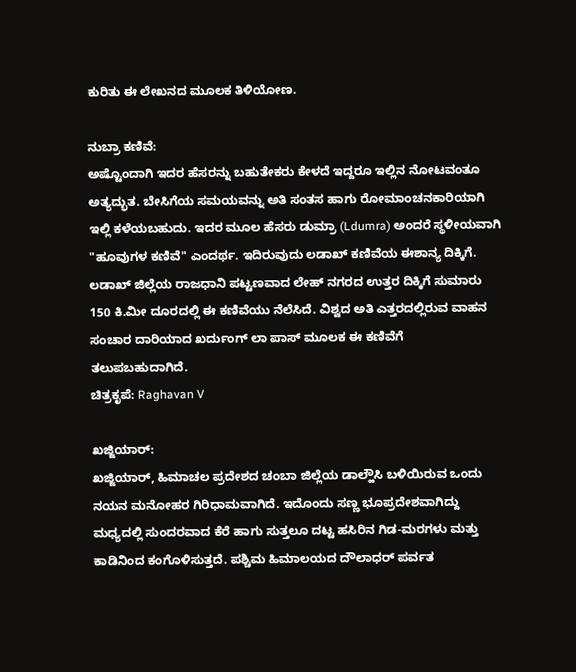ಕುರಿತು ಈ ಲೇಖನದ ಮೂಲಕ ತಿಳಿಯೋಣ.

ನುಬ್ರಾ ಕಣಿವೆ:
ಅಷ್ಟೊಂದಾಗಿ ಇದರ ಹೆಸರನ್ನು ಬಹುತೇಕರು ಕೇಳದೆ ಇದ್ದರೂ ಇಲ್ಲಿನ ನೋಟವಂತೂ ಅತ್ಯದ್ಭುತ. ಬೇಸಿಗೆಯ ಸಮಯವನ್ನು ಅತಿ ಸಂತಸ ಹಾಗು ರೋಮಾಂಚನಕಾರಿಯಾಗಿ ಇಲ್ಲಿ ಕಳೆಯಬಹುದು. ಇದರ ಮೂಲ ಹೆಸರು ಡುಮ್ರಾ (Ldumra) ಅಂದರೆ ಸ್ಥಳೀಯವಾಗಿ "ಹೂವುಗಳ ಕಣಿವೆ" ಎಂದರ್ಥ. ಇದಿರುವುದು ಲಡಾಖ್ ಕಣಿವೆಯ ಈಶಾನ್ಯ ದಿಕ್ಕಿಗೆ. ಲಡಾಖ್ ಜಿಲ್ಲೆಯ ರಾಜಧಾನಿ ಪಟ್ಟಣವಾದ ಲೇಹ್ ನಗರದ ಉತ್ತರ ದಿಕ್ಕಿಗೆ ಸುಮಾರು 150 ಕಿ.ಮೀ ದೂರದಲ್ಲಿ ಈ ಕಣಿವೆಯು ನೆಲೆಸಿದೆ. ವಿಶ್ವದ ಅತಿ ಎತ್ತರದಲ್ಲಿರುವ ವಾಹನ ಸಂಚಾರ ದಾರಿಯಾದ ಖರ್ದುಂಗ್ ಲಾ ಪಾಸ್ ಮೂಲಕ ಈ ಕಣಿವೆಗೆ ತಲುಪಬಹುದಾಗಿದೆ.
ಚಿತ್ರಕೃಪೆ: Raghavan V

ಖಜ್ಜಿಯಾರ್:
ಖಜ್ಜಿಯಾರ್, ಹಿಮಾಚಲ ಪ್ರದೇಶದ ಚಂಬಾ ಜಿಲ್ಲೆಯ ಡಾಲ್ಹೌಸಿ ಬಳಿಯಿರುವ ಒಂದು ನಯನ ಮನೋಹರ ಗಿರಿಧಾಮವಾಗಿದೆ. ಇದೊಂದು ಸಣ್ಣ ಭೂಪ್ರದೇಶವಾಗಿದ್ದು ಮಧ್ಯದಲ್ಲಿ ಸುಂದರವಾದ ಕೆರೆ ಹಾಗು ಸುತ್ತಲೂ ದಟ್ಟ ಹಸಿರಿನ ಗಿಡ-ಮರಗಳು ಮತ್ತು ಕಾಡಿನಿಂದ ಕಂಗೊಳಿಸುತ್ತದೆ. ಪಶ್ಚಿಮ ಹಿಮಾಲಯದ ದೌಲಾಧರ್ ಪರ್ವತ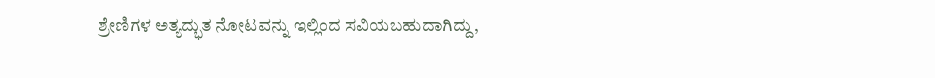ಶ್ರೇಣಿಗಳ ಅತ್ಯದ್ಭುತ ನೋಟವನ್ನು ಇಲ್ಲಿಂದ ಸವಿಯಬಹುದಾಗಿದ್ದು,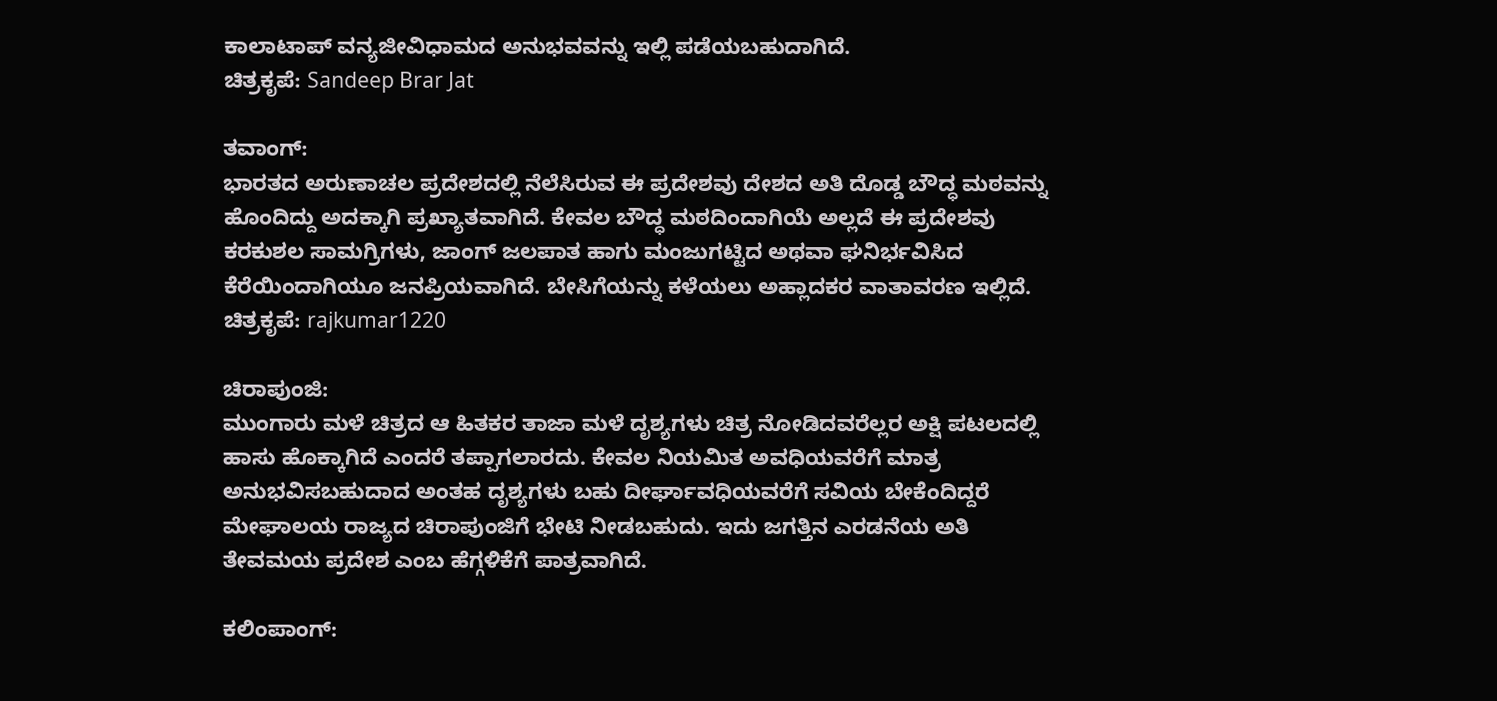ಕಾಲಾಟಾಪ್ ವನ್ಯಜೀವಿಧಾಮದ ಅನುಭವವನ್ನು ಇಲ್ಲಿ ಪಡೆಯಬಹುದಾಗಿದೆ.
ಚಿತ್ರಕೃಪೆ: Sandeep Brar Jat

ತವಾಂಗ್:
ಭಾರತದ ಅರುಣಾಚಲ ಪ್ರದೇಶದಲ್ಲಿ ನೆಲೆಸಿರುವ ಈ ಪ್ರದೇಶವು ದೇಶದ ಅತಿ ದೊಡ್ಡ ಬೌದ್ಧ ಮಠವನ್ನು ಹೊಂದಿದ್ದು ಅದಕ್ಕಾಗಿ ಪ್ರಖ್ಯಾತವಾಗಿದೆ. ಕೇವಲ ಬೌದ್ಧ ಮಠದಿಂದಾಗಿಯೆ ಅಲ್ಲದೆ ಈ ಪ್ರದೇಶವು ಕರಕುಶಲ ಸಾಮಗ್ರಿಗಳು, ಜಾಂಗ್ ಜಲಪಾತ ಹಾಗು ಮಂಜುಗಟ್ಟಿದ ಅಥವಾ ಘನಿರ್ಭವಿಸಿದ ಕೆರೆಯಿಂದಾಗಿಯೂ ಜನಪ್ರಿಯವಾಗಿದೆ. ಬೇಸಿಗೆಯನ್ನು ಕಳೆಯಲು ಅಹ್ಲಾದಕರ ವಾತಾವರಣ ಇಲ್ಲಿದೆ.
ಚಿತ್ರಕೃಪೆ: rajkumar1220

ಚಿರಾಪುಂಜಿ:
ಮುಂಗಾರು ಮಳೆ ಚಿತ್ರದ ಆ ಹಿತಕರ ತಾಜಾ ಮಳೆ ದೃಶ್ಯಗಳು ಚಿತ್ರ ನೋಡಿದವರೆಲ್ಲರ ಅಕ್ಷಿ ಪಟಲದಲ್ಲಿ ಹಾಸು ಹೊಕ್ಕಾಗಿದೆ ಎಂದರೆ ತಪ್ಪಾಗಲಾರದು. ಕೇವಲ ನಿಯಮಿತ ಅವಧಿಯವರೆಗೆ ಮಾತ್ರ ಅನುಭವಿಸಬಹುದಾದ ಅಂತಹ ದೃಶ್ಯಗಳು ಬಹು ದೀರ್ಘಾವಧಿಯವರೆಗೆ ಸವಿಯ ಬೇಕೆಂದಿದ್ದರೆ ಮೇಘಾಲಯ ರಾಜ್ಯದ ಚಿರಾಪುಂಜಿಗೆ ಭೇಟಿ ನೀಡಬಹುದು. ಇದು ಜಗತ್ತಿನ ಎರಡನೆಯ ಅತಿ ತೇವಮಯ ಪ್ರದೇಶ ಎಂಬ ಹೆಗ್ಗಳಿಕೆಗೆ ಪಾತ್ರವಾಗಿದೆ.

ಕಲಿಂಪಾಂಗ್: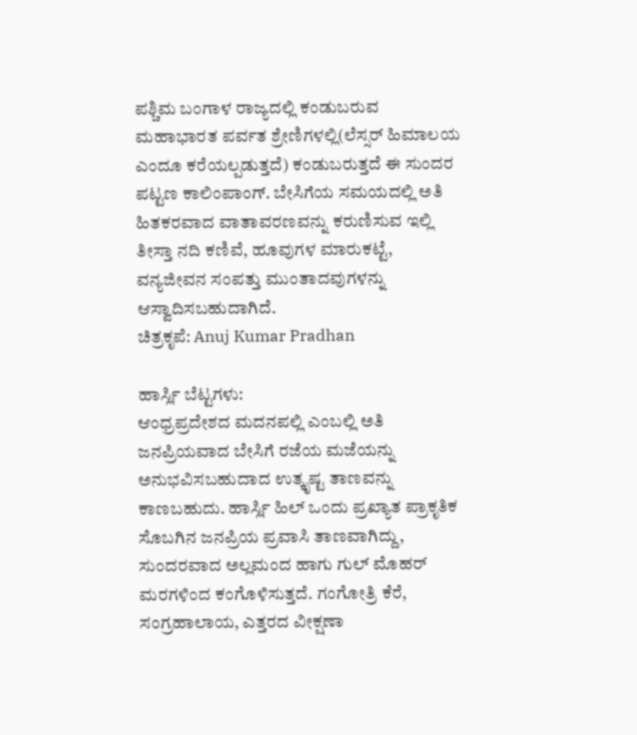ಪಶ್ಚಿಮ ಬಂಗಾಳ ರಾಜ್ಯದಲ್ಲಿ ಕಂಡುಬರುವ ಮಹಾಭಾರತ ಪರ್ವತ ಶ್ರೇಣಿಗಳಲ್ಲಿ(ಲೆಸ್ಸರ್ ಹಿಮಾಲಯ ಎಂದೂ ಕರೆಯಲ್ಪಡುತ್ತದೆ) ಕಂಡುಬರುತ್ತದೆ ಈ ಸುಂದರ ಪಟ್ಟಣ ಕಾಲಿಂಪಾಂಗ್. ಬೇಸಿಗೆಯ ಸಮಯದಲ್ಲಿ ಅತಿ ಹಿತಕರವಾದ ವಾತಾವರಣವನ್ನು ಕರುಣಿಸುವ ಇಲ್ಲಿ ತೀಸ್ತಾ ನದಿ ಕಣಿವೆ, ಹೂವುಗಳ ಮಾರುಕಟ್ಟೆ, ವನ್ಯಜೀವನ ಸಂಪತ್ತು ಮುಂತಾದವುಗಳನ್ನು ಆಸ್ವಾದಿಸಬಹುದಾಗಿದೆ.
ಚಿತ್ರಕೃಪೆ: Anuj Kumar Pradhan

ಹಾರ್ಸ್ಲಿ ಬೆಟ್ಟಗಳು:
ಆಂಧ್ರಪ್ರದೇಶದ ಮದನಪಲ್ಲಿ ಎಂಬಲ್ಲಿ ಅತಿ ಜನಪ್ರಿಯವಾದ ಬೇಸಿಗೆ ರಜೆಯ ಮಜೆಯನ್ನು ಅನುಭವಿಸಬಹುದಾದ ಉತ್ಕೃಷ್ಟ ತಾಣವನ್ನು ಕಾಣಬಹುದು. ಹಾರ್ಸ್ಲಿ ಹಿಲ್ ಒಂದು ಪ್ರಖ್ಯಾತ ಪ್ರಾಕೃತಿಕ ಸೊಬಗಿನ ಜನಪ್ರಿಯ ಪ್ರವಾಸಿ ತಾಣವಾಗಿದ್ದು, ಸುಂದರವಾದ ಅಲ್ಲಮಂದ ಹಾಗು ಗುಲ್ ಮೊಹರ್ ಮರಗಳಿಂದ ಕಂಗೊಳಿಸುತ್ತದೆ. ಗಂಗೋತ್ರಿ ಕೆರೆ, ಸಂಗ್ರಹಾಲಾಯ, ಎತ್ತರದ ವೀಕ್ಷಣಾ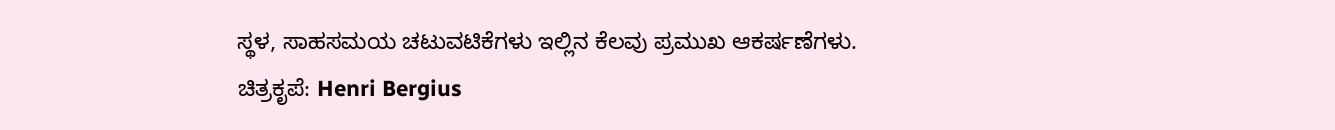ಸ್ಥಳ, ಸಾಹಸಮಯ ಚಟುವಟಿಕೆಗಳು ಇಲ್ಲಿನ ಕೆಲವು ಪ್ರಮುಖ ಆಕರ್ಷಣೆಗಳು.
ಚಿತ್ರಕೃಪೆ: Henri Bergius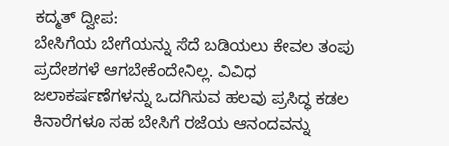ಕದ್ಮತ್ ದ್ವೀಪ:
ಬೇಸಿಗೆಯ ಬೇಗೆಯನ್ನು ಸೆದೆ ಬಡಿಯಲು ಕೇವಲ ತಂಪು ಪ್ರದೇಶಗಳೆ ಆಗಬೇಕೆಂದೇನಿಲ್ಲ. ವಿವಿಧ ಜಲಾಕರ್ಷಣೆಗಳನ್ನು ಒದಗಿಸುವ ಹಲವು ಪ್ರಸಿದ್ಧ ಕಡಲ ಕಿನಾರೆಗಳೂ ಸಹ ಬೇಸಿಗೆ ರಜೆಯ ಆನಂದವನ್ನು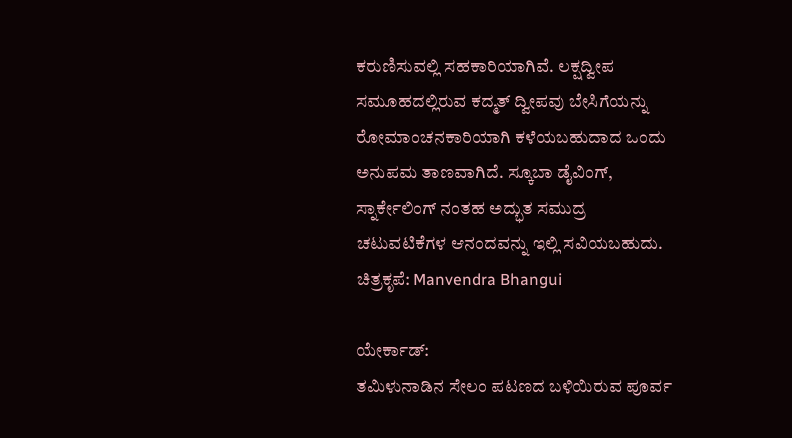ಕರುಣಿಸುವಲ್ಲಿ ಸಹಕಾರಿಯಾಗಿವೆ. ಲಕ್ಷದ್ವೀಪ ಸಮೂಹದಲ್ಲಿರುವ ಕದ್ಮತ್ ದ್ವೀಪವು ಬೇಸಿಗೆಯನ್ನು ರೋಮಾಂಚನಕಾರಿಯಾಗಿ ಕಳೆಯಬಹುದಾದ ಒಂದು ಅನುಪಮ ತಾಣವಾಗಿದೆ. ಸ್ಕೂಬಾ ಡೈವಿಂಗ್, ಸ್ನಾರ್ಕೇಲಿಂಗ್ ನಂತಹ ಅದ್ಭುತ ಸಮುದ್ರ ಚಟುವಟಿಕೆಗಳ ಆನಂದವನ್ನು ಇಲ್ಲಿ ಸವಿಯಬಹುದು.
ಚಿತ್ರಕೃಪೆ: Manvendra Bhangui

ಯೇರ್ಕಾಡ್:
ತಮಿಳುನಾಡಿನ ಸೇಲಂ ಪಟಣದ ಬಳಿಯಿರುವ ಪೂರ್ವ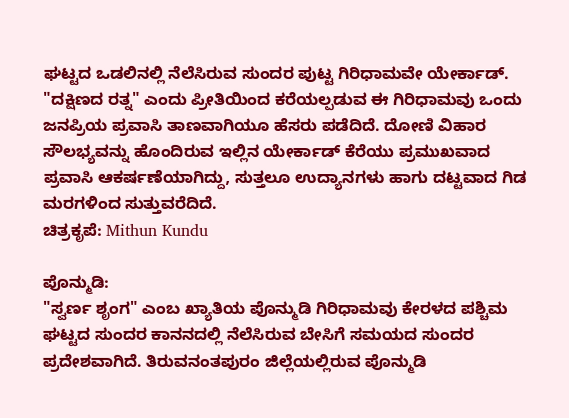ಘಟ್ಟದ ಒಡಲಿನಲ್ಲಿ ನೆಲೆಸಿರುವ ಸುಂದರ ಪುಟ್ಟ ಗಿರಿಧಾಮವೇ ಯೇರ್ಕಾಡ್. "ದಕ್ಷಿಣದ ರತ್ನ" ಎಂದು ಪ್ರೀತಿಯಿಂದ ಕರೆಯಲ್ಪಡುವ ಈ ಗಿರಿಧಾಮವು ಒಂದು ಜನಪ್ರಿಯ ಪ್ರವಾಸಿ ತಾಣವಾಗಿಯೂ ಹೆಸರು ಪಡೆದಿದೆ. ದೋಣಿ ವಿಹಾರ ಸೌಲಭ್ಯವನ್ನು ಹೊಂದಿರುವ ಇಲ್ಲಿನ ಯೇರ್ಕಾಡ್ ಕೆರೆಯು ಪ್ರಮುಖವಾದ ಪ್ರವಾಸಿ ಆಕರ್ಷಣೆಯಾಗಿದ್ದು, ಸುತ್ತಲೂ ಉದ್ಯಾನಗಳು ಹಾಗು ದಟ್ಟವಾದ ಗಿಡ ಮರಗಳಿಂದ ಸುತ್ತುವರೆದಿದೆ.
ಚಿತ್ರಕೃಪೆ: Mithun Kundu

ಪೊನ್ಮುಡಿ:
"ಸ್ವರ್ಣ ಶೃಂಗ" ಎಂಬ ಖ್ಯಾತಿಯ ಪೊನ್ಮುಡಿ ಗಿರಿಧಾಮವು ಕೇರಳದ ಪಶ್ಚಿಮ ಘಟ್ಟದ ಸುಂದರ ಕಾನನದಲ್ಲಿ ನೆಲೆಸಿರುವ ಬೇಸಿಗೆ ಸಮಯದ ಸುಂದರ ಪ್ರದೇಶವಾಗಿದೆ. ತಿರುವನಂತಪುರಂ ಜಿಲ್ಲೆಯಲ್ಲಿರುವ ಪೊನ್ಮುಡಿ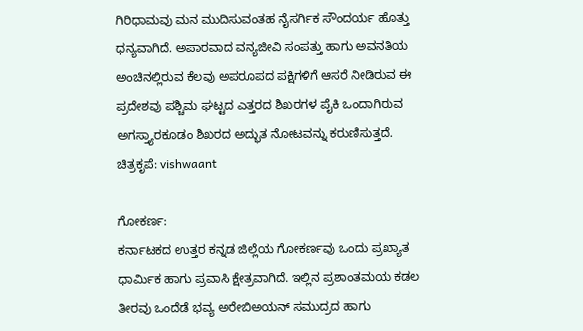ಗಿರಿಧಾಮವು ಮನ ಮುದಿಸುವಂತಹ ನೈಸರ್ಗಿಕ ಸೌಂದರ್ಯ ಹೊತ್ತು ಧನ್ಯವಾಗಿದೆ. ಅಪಾರವಾದ ವನ್ಯಜೀವಿ ಸಂಪತ್ತು ಹಾಗು ಅವನತಿಯ ಅಂಚಿನಲ್ಲಿರುವ ಕೆಲವು ಅಪರೂಪದ ಪಕ್ಷಿಗಳಿಗೆ ಆಸರೆ ನೀಡಿರುವ ಈ ಪ್ರದೇಶವು ಪಶ್ಚಿಮ ಘಟ್ಟದ ಎತ್ತರದ ಶಿಖರಗಳ ಪೈಕಿ ಒಂದಾಗಿರುವ ಅಗಸ್ತ್ಯಾರಕೂಡಂ ಶಿಖರದ ಅದ್ಭುತ ನೋಟವನ್ನು ಕರುಣಿಸುತ್ತದೆ.
ಚಿತ್ರಕೃಪೆ: vishwaant

ಗೋಕರ್ಣ:
ಕರ್ನಾಟಕದ ಉತ್ತರ ಕನ್ನಡ ಜಿಲ್ಲೆಯ ಗೋಕರ್ಣವು ಒಂದು ಪ್ರಖ್ಯಾತ ಧಾರ್ಮಿಕ ಹಾಗು ಪ್ರವಾಸಿ ಕ್ಷೇತ್ರವಾಗಿದೆ. ಇಲ್ಲಿನ ಪ್ರಶಾಂತಮಯ ಕಡಲ ತೀರವು ಒಂದೆಡೆ ಭವ್ಯ ಅರೇಬಿಅಯನ್ ಸಮುದ್ರದ ಹಾಗು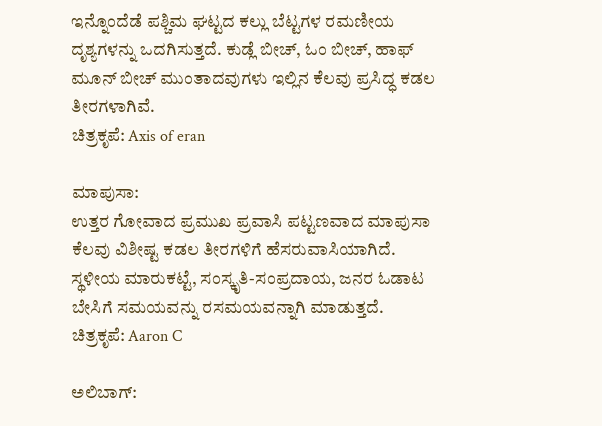ಇನ್ನೊಂದೆಡೆ ಪಶ್ಚಿಮ ಘಟ್ಟದ ಕಲ್ಲು ಬೆಟ್ಟಗಳ ರಮಣೀಯ ದೃಶ್ಯಗಳನ್ನು ಒದಗಿಸುತ್ತದೆ. ಕುಡ್ಲೆ ಬೀಚ್, ಓಂ ಬೀಚ್, ಹಾಫ್ ಮೂನ್ ಬೀಚ್ ಮುಂತಾದವುಗಳು ಇಲ್ಲಿನ ಕೆಲವು ಪ್ರಸಿದ್ಧ ಕಡಲ ತೀರಗಳಾಗಿವೆ.
ಚಿತ್ರಕೃಪೆ: Axis of eran

ಮಾಪುಸಾ:
ಉತ್ತರ ಗೋವಾದ ಪ್ರಮುಖ ಪ್ರವಾಸಿ ಪಟ್ಟಣವಾದ ಮಾಪುಸಾ ಕೆಲವು ವಿಶೀಷ್ಟ ಕಡಲ ತೀರಗಳಿಗೆ ಹೆಸರುವಾಸಿಯಾಗಿದೆ. ಸ್ಥಳೀಯ ಮಾರುಕಟ್ಟೆ, ಸಂಸ್ಕೃತಿ-ಸಂಪ್ರದಾಯ, ಜನರ ಓಡಾಟ ಬೇಸಿಗೆ ಸಮಯವನ್ನು ರಸಮಯವನ್ನಾಗಿ ಮಾಡುತ್ತದೆ.
ಚಿತ್ರಕೃಪೆ: Aaron C

ಅಲಿಬಾಗ್: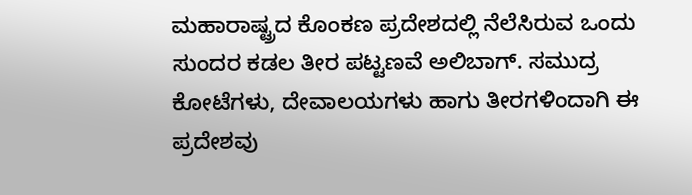ಮಹಾರಾಷ್ಟ್ರದ ಕೊಂಕಣ ಪ್ರದೇಶದಲ್ಲಿ ನೆಲೆಸಿರುವ ಒಂದು ಸುಂದರ ಕಡಲ ತೀರ ಪಟ್ಟಣವೆ ಅಲಿಬಾಗ್. ಸಮುದ್ರ ಕೋಟೆಗಳು, ದೇವಾಲಯಗಳು ಹಾಗು ತೀರಗಳಿಂದಾಗಿ ಈ ಪ್ರದೇಶವು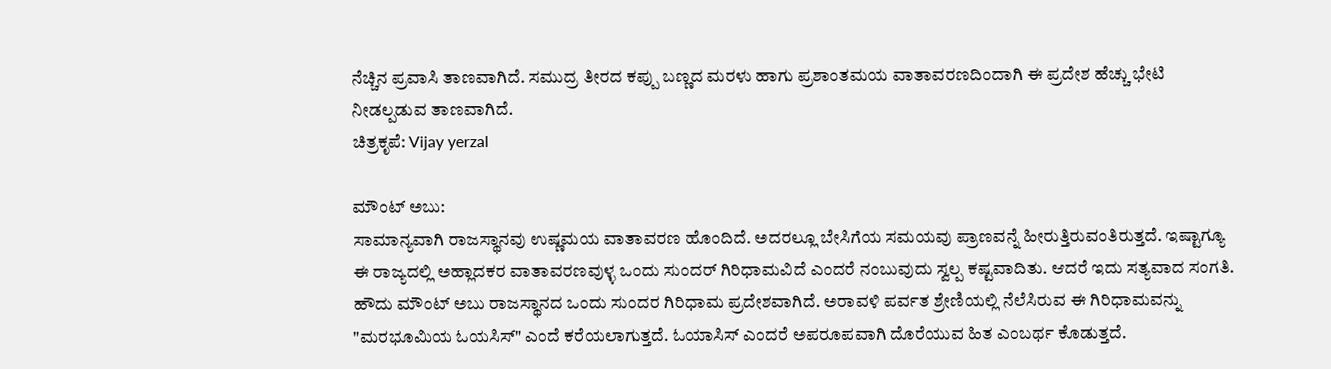ನೆಚ್ಚಿನ ಪ್ರವಾಸಿ ತಾಣವಾಗಿದೆ. ಸಮುದ್ರ ತೀರದ ಕಪ್ಪು ಬಣ್ಣದ ಮರಳು ಹಾಗು ಪ್ರಶಾಂತಮಯ ವಾತಾವರಣದಿಂದಾಗಿ ಈ ಪ್ರದೇಶ ಹೆಚ್ಚು ಭೇಟಿ ನೀಡಲ್ಪಡುವ ತಾಣವಾಗಿದೆ.
ಚಿತ್ರಕೃಪೆ: Vijay yerzal

ಮೌಂಟ್ ಅಬು:
ಸಾಮಾನ್ಯವಾಗಿ ರಾಜಸ್ಥಾನವು ಉಷ್ಣಮಯ ವಾತಾವರಣ ಹೊಂದಿದೆ. ಅದರಲ್ಲೂ ಬೇಸಿಗೆಯ ಸಮಯವು ಪ್ರಾಣವನ್ನೆ ಹೀರುತ್ತಿರುವಂತಿರುತ್ತದೆ. ಇಷ್ಟಾಗ್ಯೂ ಈ ರಾಜ್ಯದಲ್ಲಿ ಅಹ್ಲಾದಕರ ವಾತಾವರಣವುಳ್ಳ ಒಂದು ಸುಂದರ್ ಗಿರಿಧಾಮವಿದೆ ಎಂದರೆ ನಂಬುವುದು ಸ್ವಲ್ಪ ಕಷ್ಟವಾದಿತು. ಆದರೆ ಇದು ಸತ್ಯವಾದ ಸಂಗತಿ. ಹೌದು ಮೌಂಟ್ ಅಬು ರಾಜಸ್ಥಾನದ ಒಂದು ಸುಂದರ ಗಿರಿಧಾಮ ಪ್ರದೇಶವಾಗಿದೆ. ಅರಾವಳಿ ಪರ್ವತ ಶ್ರೇಣಿಯಲ್ಲಿ ನೆಲೆಸಿರುವ ಈ ಗಿರಿಧಾಮವನ್ನು "ಮರಭೂಮಿಯ ಓಯಸಿಸ್" ಎಂದೆ ಕರೆಯಲಾಗುತ್ತದೆ. ಓಯಾಸಿಸ್ ಎಂದರೆ ಅಪರೂಪವಾಗಿ ದೊರೆಯುವ ಹಿತ ಎಂಬರ್ಥ ಕೊಡುತ್ತದೆ.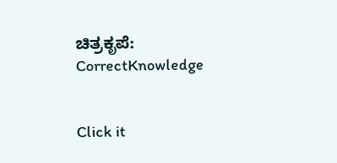ಚಿತ್ರಕೃಪೆ: CorrectKnowledge


Click it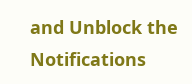and Unblock the Notifications